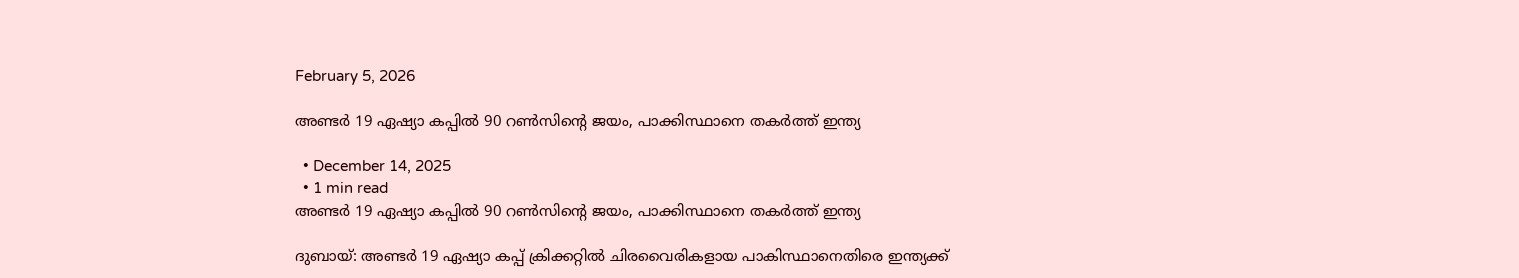February 5, 2026

അണ്ടർ 19 ഏഷ്യാ കപ്പിൽ 90 റൺസിന്റെ ജയം, പാക്കിസ്ഥാനെ തകർത്ത് ഇന്ത്യ

  • December 14, 2025
  • 1 min read
അണ്ടർ 19 ഏഷ്യാ കപ്പിൽ 90 റൺസിന്റെ ജയം, പാക്കിസ്ഥാനെ തകർത്ത് ഇന്ത്യ

ദുബായ്: അണ്ടർ 19 ഏഷ്യാ കപ്പ് ക്രിക്കറ്റിൽ ചിരവൈരികളായ പാകിസ്ഥാനെതിരെ ഇന്ത്യക്ക്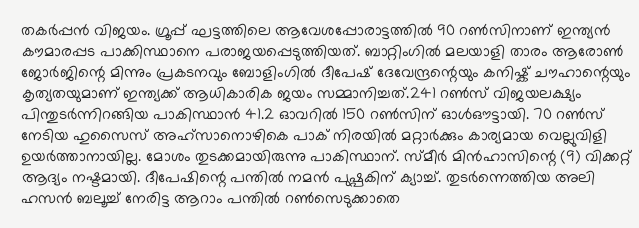തകർപ്പൻ വിജയം. ഗ്രൂപ്പ് ഘട്ടത്തിലെ ആവേശപ്പോരാട്ടത്തിൽ 90 റൺസിനാണ് ഇന്ത്യൻ കൗമാരപ്പട പാക്കിസ്ഥാനെ പരാജയപ്പെടുത്തിയത്. ബാറ്റിംഗിൽ മലയാളി താരം ആരോൺ ജോർജിന്റെ മിന്നും പ്രകടനവും ബോളിംഗിൽ ദീപേഷ് ദേവേന്ദ്രന്റെയും കനിഷ്ക് ചൗഹാന്റെയും കൃത്യതയുമാണ് ഇന്ത്യക്ക് ആധികാരിക ജയം സമ്മാനിച്ചത്.241 റൺസ് വിജയലക്ഷ്യം പിന്തുടർന്നിറങ്ങിയ പാകിസ്ഥാൻ 41.2 ഓവറിൽ 150 റൺസിന് ഓൾഔട്ടായി. 70 റൺസ് നേടിയ ഹുസൈസ് അഹ്‌സാനൊഴികെ പാക് നിരയിൽ മറ്റാർക്കും കാര്യമായ വെല്ലുവിളി ഉയർത്താനായില്ല. മോശം തുടക്കമായിരുന്നു പാകിസ്ഥാന്. സ്മീര്‍ മിന്‍ഹാസിന്റെ (9) വിക്കറ്റ് ആദ്യം നഷ്ടമായി. ദീപേഷിന്റെ പന്തില്‍ നമന്‍ പുഷ്പകിന് ക്യാച്ച്. തുടര്‍ന്നെത്തിയ അലി ഹസന്‍ ബലൂച്ച് നേരിട്ട ആറാം പന്തില്‍ റണ്‍സെടുക്കാതെ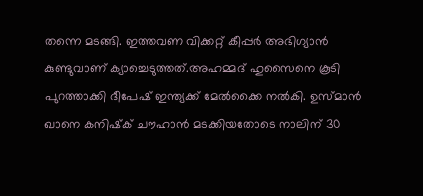തന്നെ മടങ്ങി. ഇത്തവണ വിക്കറ്റ് കീപ്പര്‍ അഭിഗ്യാന്‍ കുണ്ടുവാണ് ക്യാച്ചെടുത്തത്.അഹമ്മദ് ഹുസൈനെ കൂടി പുറത്താക്കി ദീപേഷ് ഇന്ത്യക്ക് മേല്‍ക്കൈ നല്‍കി. ഉസ്മാന്‍ ഖാനെ കനിഷ്‌ക് ചൗഹാന്‍ മടക്കിയതോടെ നാലിന് 30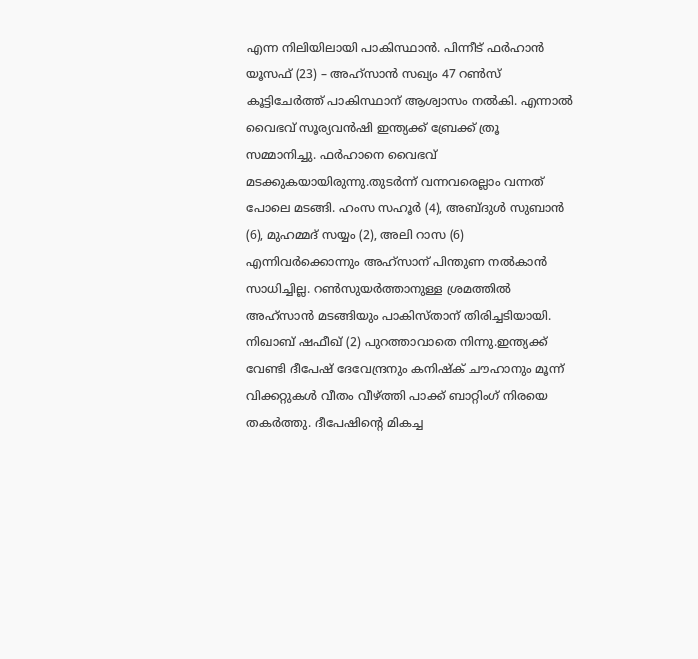എന്ന നിലിയിലായി പാകിസ്ഥാന്‍. പിന്നീട് ഫര്‍ഹാന്‍ യൂസഫ് (23) – അഹ്‌സാന്‍ സഖ്യം 47 റണ്‍സ് കൂട്ടിചേര്‍ത്ത് പാകിസ്ഥാന് ആശ്വാസം നല്‍കി. എന്നാല്‍ വൈഭവ് സൂര്യവന്‍ഷി ഇന്ത്യക്ക് ബ്രേക്ക് ത്രൂ സമ്മാനിച്ചു. ഫര്‍ഹാനെ വൈഭവ് മടക്കുകയായിരുന്നു.തുടര്‍ന്ന് വന്നവരെല്ലാം വന്നത് പോലെ മടങ്ങി. ഹംസ സഹൂര്‍ (4), അബ്ദുള്‍ സുബാന്‍ (6), മുഹമ്മദ് സയ്യം (2), അലി റാസ (6) എന്നിവര്‍ക്കൊന്നും അഹ്‌സാന് പിന്തുണ നല്‍കാന്‍ സാധിച്ചില്ല. റണ്‍സുയര്‍ത്താനുള്ള ശ്രമത്തില്‍ അഹ്‌സാന്‍ മടങ്ങിയും പാകിസ്താന് തിരിച്ചടിയായി. നിഖാബ് ഷഫീഖ് (2) പുറത്താവാതെ നിന്നു.ഇന്ത്യക്ക് വേണ്ടി ദീപേഷ് ദേവേന്ദ്രനും കനിഷ്ക് ചൗഹാനും മൂന്ന് വിക്കറ്റുകൾ വീതം വീഴ്ത്തി പാക്ക് ബാറ്റിംഗ് നിരയെ തകർത്തു. ദീപേഷിൻ്റെ മികച്ച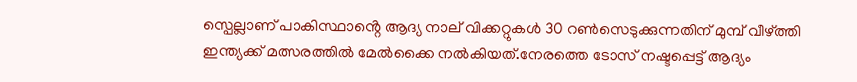സ്പെല്ലാണ് പാകിസ്ഥാൻ്റെ ആദ്യ നാല് വിക്കറ്റുകൾ 30 റൺസെടുക്കുന്നതിന് മുമ്പ് വീഴ്ത്തി ഇന്ത്യക്ക് മത്സരത്തിൽ മേൽക്കൈ നൽകിയത്.നേരത്തെ ടോസ് നഷ്ടപ്പെട്ട് ആദ്യം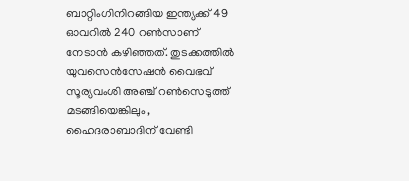ബാറ്റിംഗിനിറങ്ങിയ ഇന്ത്യക്ക് 49 ഓവറിൽ 240 റൺസാണ് നേടാൻ കഴിഞ്ഞത്. തുടക്കത്തിൽ യുവസെൻസേഷൻ വൈഭവ് സൂര്യവംശി അഞ്ച് റൺസെടുത്ത് മടങ്ങിയെങ്കിലും, ഹൈദരാബാദിന് വേണ്ടി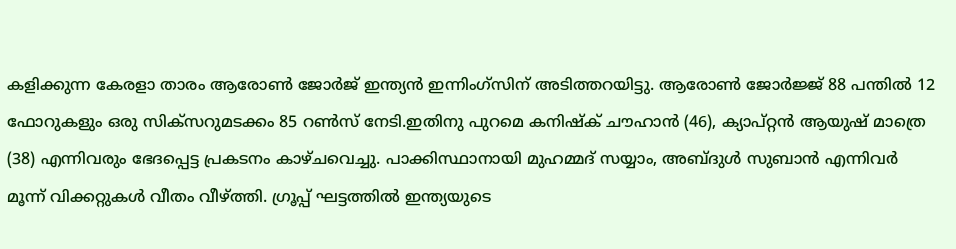കളിക്കുന്ന കേരളാ താരം ആരോൺ ജോർജ് ഇന്ത്യൻ ഇന്നിംഗ്‌സിന് അടിത്തറയിട്ടു. ആരോൺ ജോർജ്ജ് 88 പന്തിൽ 12 ഫോറുകളും ഒരു സിക്സറുമടക്കം 85 റൺസ് നേടി.ഇതിനു പുറമെ കനിഷ്ക് ചൗഹാൻ (46), ക്യാപ്റ്റൻ ആയുഷ് മാത്രെ (38) എന്നിവരും ഭേദപ്പെട്ട പ്രകടനം കാഴ്ചവെച്ചു. പാക്കിസ്ഥാനായി മുഹമ്മദ് സയ്യാം, അബ്ദുൾ സുബാൻ എന്നിവർ മൂന്ന് വിക്കറ്റുകൾ വീതം വീഴ്ത്തി. ഗ്രൂപ്പ് ഘട്ടത്തിൽ ഇന്ത്യയുടെ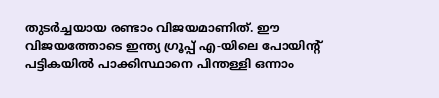തുടർച്ചയായ രണ്ടാം വിജയമാണിത്. ഈ വിജയത്തോടെ ഇന്ത്യ ഗ്രൂപ്പ് എ-യിലെ പോയിൻ്റ് പട്ടികയിൽ പാക്കിസ്ഥാനെ പിന്തള്ളി ഒന്നാം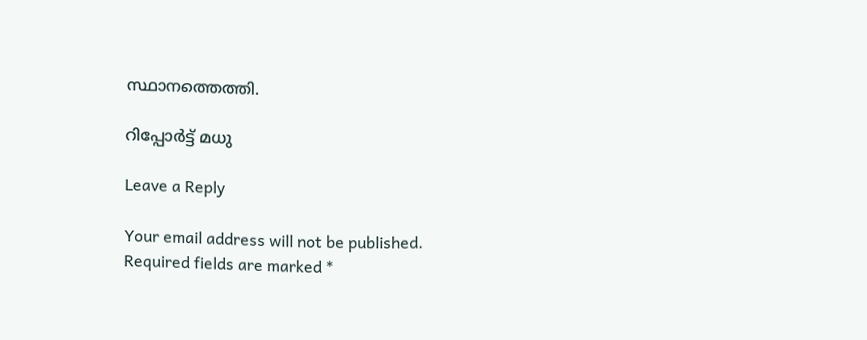സ്ഥാനത്തെത്തി.

റിപ്പോർട്ട്‌ മധു

Leave a Reply

Your email address will not be published. Required fields are marked *